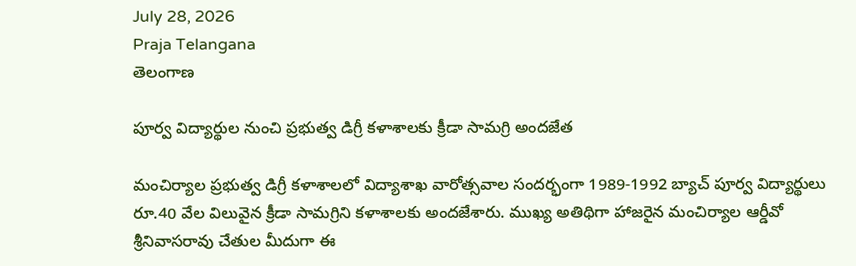July 28, 2026
Praja Telangana
తెలంగాణ

పూర్వ విద్యార్థుల నుంచి ప్రభుత్వ డిగ్రీ కళాశాలకు క్రీడా సామగ్రి అందజేత

మంచిర్యాల ప్రభుత్వ డిగ్రీ కళాశాలలో విద్యాశాఖ వారోత్సవాల సందర్భంగా 1989-1992 బ్యాచ్ పూర్వ విద్యార్థులు రూ.40 వేల విలువైన క్రీడా సామగ్రిని కళాశాలకు అందజేశారు. ముఖ్య అతిథిగా హాజరైన మంచిర్యాల ఆర్డీవో శ్రీనివాసరావు చేతుల మీదుగా ఈ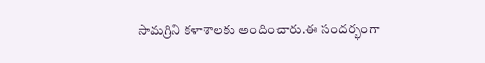సామగ్రిని కళాశాలకు అందించారు.ఈ సందర్భంగా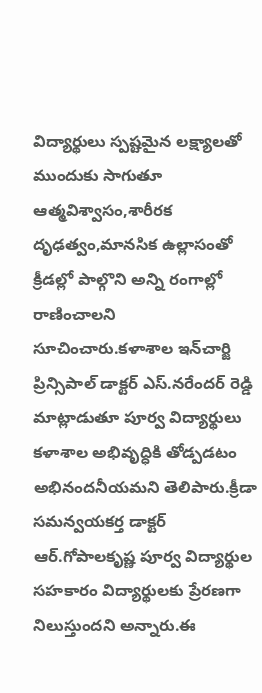విద్యార్థులు స్పష్టమైన లక్ష్యాలతో ముందుకు సాగుతూ ఆత్మవిశ్వాసం,శారీరక దృఢత్వం,మానసిక ఉల్లాసంతో క్రీడల్లో పాల్గొని అన్ని రంగాల్లో రాణించాలని సూచించారు.కళాశాల ఇన్‌చార్జి ప్రిన్సిపాల్ డాక్టర్ ఎస్.నరేందర్ రెడ్డి మాట్లాడుతూ పూర్వ విద్యార్థులు కళాశాల అభివృద్ధికి తోడ్పడటం అభినందనీయమని తెలిపారు.క్రీడా సమన్వయకర్త డాక్టర్ ఆర్.గోపాలకృష్ణ పూర్వ విద్యార్థుల సహకారం విద్యార్థులకు ప్రేరణగా నిలుస్తుందని అన్నారు.ఈ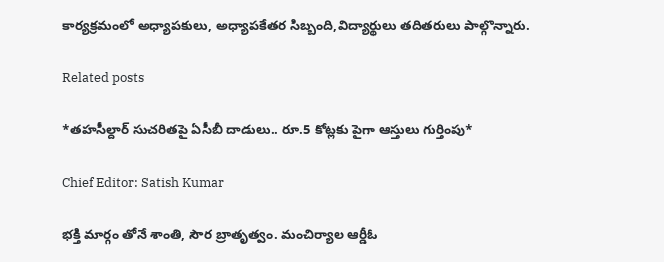కార్యక్రమంలో అధ్యాపకులు, అధ్యాపకేతర సిబ్బంది,విద్యార్థులు తదితరులు పాల్గొన్నారు.

Related posts

*తహసీల్దార్ సుచరితపై ఏసీబీ దాడులు.. రూ.5 కోట్లకు పైగా ఆస్తులు గుర్తింపు*

Chief Editor: Satish Kumar

భక్తి మార్గం తోనే శాంతి, సౌర బ్రాతృత్వం. మంచిర్యాల ఆర్డీఓ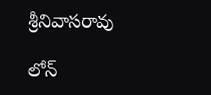శ్రీనివాసరావు

లోన్‌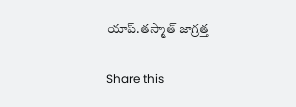యాప్‌.తస్మాత్‌ జాగ్రత్త

Share this